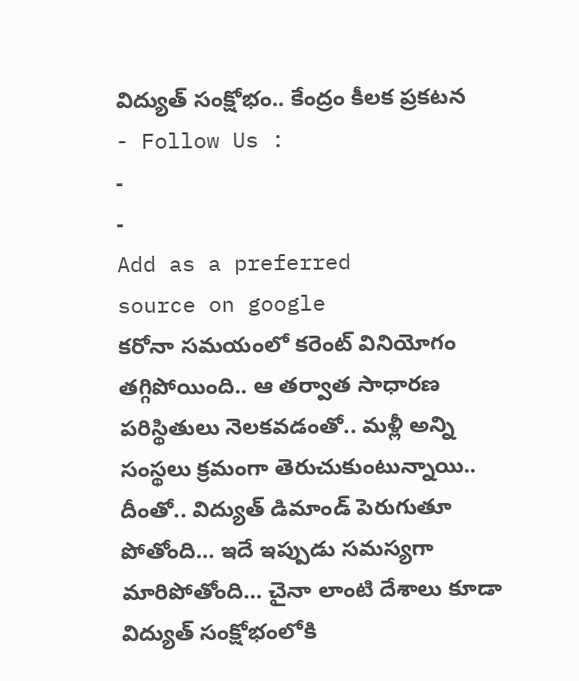విద్యుత్ సంక్షోభం.. కేంద్రం కీలక ప్రకటన
- Follow Us :
-
-
Add as a preferred
source on google
కరోనా సమయంలో కరెంట్ వినియోగం తగ్గిపోయింది.. ఆ తర్వాత సాధారణ పరిస్థితులు నెలకవడంతో.. మళ్లీ అన్ని సంస్థలు క్రమంగా తెరుచుకుంటున్నాయి.. దీంతో.. విద్యుత్ డిమాండ్ పెరుగుతూ పోతోంది… ఇదే ఇప్పుడు సమస్యగా మారిపోతోంది… చైనా లాంటి దేశాలు కూడా విద్యుత్ సంక్షోభంలోకి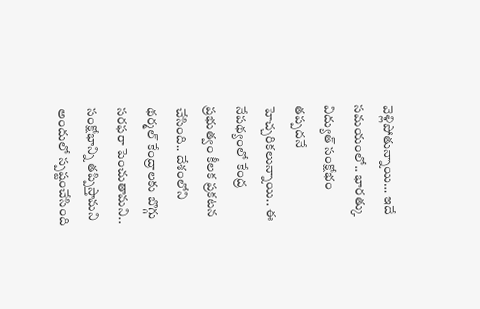వెళ్లిపోతున్నాయి… ఇదే సమయంలో.. భారత్కు విద్యుత్ సంక్షోభం తప్పదనే హెచ్చరికలున్నాయి.. ఈ నేపథ్యంలో కేంద్ర ప్రభుత్వం కీలక ప్రకటన చేసింది.. దేశంలోని థర్మల్ కేంద్రాలకు బొగ్గు సరఫరా పెంచుతామని.. సంక్షోభాన్ని తప్పిస్తామని అందులో స్పష్టంచేసింది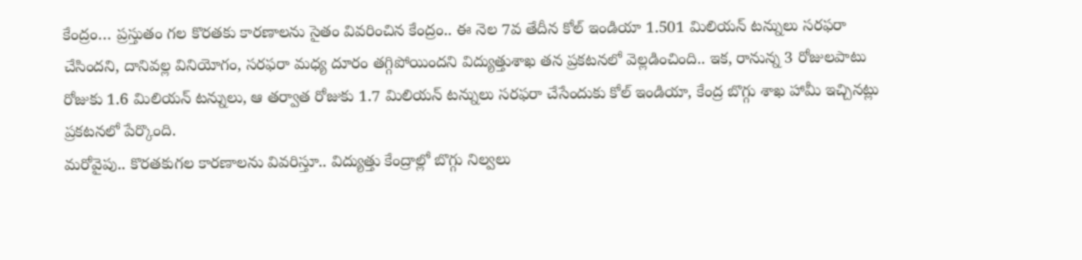కేంద్రం… ప్రస్తుతం గల కొరతకు కారణాలను సైతం వివరించిన కేంద్రం.. ఈ నెల 7వ తేదీన కోల్ ఇండియా 1.501 మిలియన్ టన్నులు సరఫరా చేసిందని, దానివల్ల వినియోగం, సరఫరా మధ్య దూరం తగ్గిపోయిందని విద్యుత్తుశాఖ తన ప్రకటనలో వెల్లడించింది.. ఇక, రానున్న 3 రోజులపాటు రోజుకు 1.6 మిలియన్ టన్నులు, ఆ తర్వాత రోజుకు 1.7 మిలియన్ టన్నులు సరఫరా చేసేందుకు కోల్ ఇండియా, కేంద్ర బొగ్గు శాఖ హామీ ఇచ్చినట్లు ప్రకటనలో పేర్కొంది.
మరోవైపు.. కొరతకుగల కారణాలను వివరిస్తూ.. విద్యుత్తు కేంద్రాల్లో బొగ్గు నిల్వలు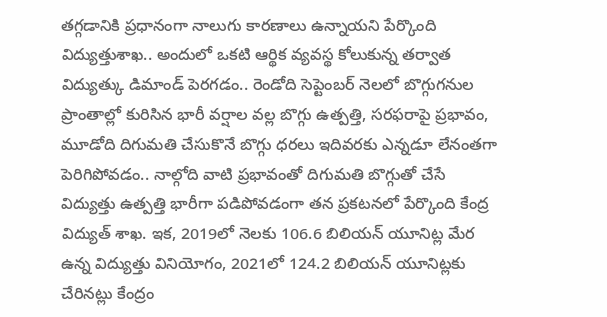తగ్గడానికి ప్రధానంగా నాలుగు కారణాలు ఉన్నాయని పేర్కొంది విద్యుత్తుశాఖ.. అందులో ఒకటి ఆర్థిక వ్యవస్థ కోలుకున్న తర్వాత విద్యుత్కు డిమాండ్ పెరగడం.. రెండోది సెప్టెంబర్ నెలలో బొగ్గుగనుల ప్రాంతాల్లో కురిసిన భారీ వర్షాల వల్ల బొగ్గు ఉత్పత్తి, సరఫరాపై ప్రభావం, మూడోది దిగుమతి చేసుకొనే బొగ్గు ధరలు ఇదివరకు ఎన్నడూ లేనంతగా పెరిగిపోవడం.. నాల్గోది వాటి ప్రభావంతో దిగుమతి బొగ్గుతో చేసే విద్యుత్తు ఉత్పత్తి భారీగా పడిపోవడంగా తన ప్రకటనలో పేర్కొంది కేంద్ర విద్యుత్ శాఖ. ఇక, 2019లో నెలకు 106.6 బిలియన్ యూనిట్ల మేర ఉన్న విద్యుత్తు వినియోగం, 2021లో 124.2 బిలియన్ యూనిట్లకు చేరినట్లు కేంద్రం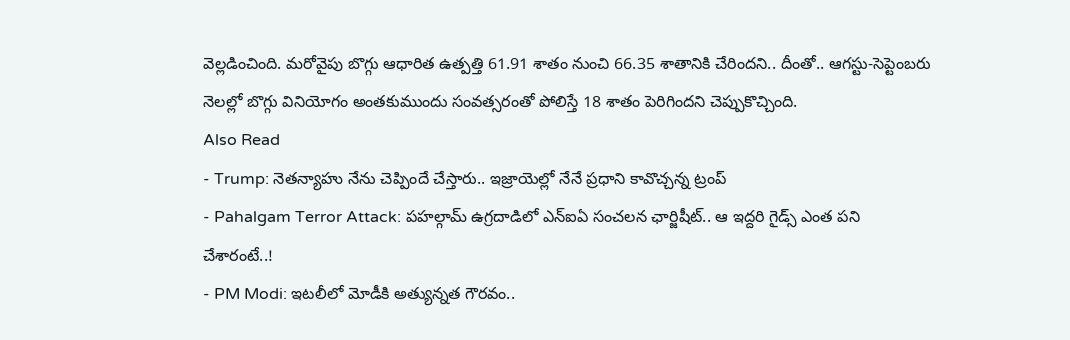వెల్లడించింది. మరోవైపు బొగ్గు ఆధారిత ఉత్పత్తి 61.91 శాతం నుంచి 66.35 శాతానికి చేరిందని.. దీంతో.. ఆగస్టు-సెప్టెంబరు నెలల్లో బొగ్గు వినియోగం అంతకుముందు సంవత్సరంతో పోలిస్తే 18 శాతం పెరిగిందని చెప్పుకొచ్చింది.
Also Read
- Trump: నెతన్యాహు నేను చెప్పిందే చేస్తారు.. ఇజ్రాయెల్లో నేనే ప్రధాని కావొచ్చన్న ట్రంప్
- Pahalgam Terror Attack: పహల్గామ్ ఉగ్రదాడిలో ఎన్ఐఏ సంచలన ఛార్జిషీట్.. ఆ ఇద్దరి గైడ్స్ ఎంత పని చేశారంటే..!
- PM Modi: ఇటలీలో మోడీకి అత్యున్నత గౌరవం..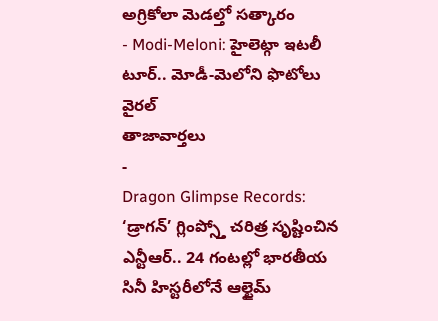అగ్రికోలా మెడల్తో సత్కారం
- Modi-Meloni: హైలెట్గా ఇటలీ టూర్.. మోడీ-మెలోని ఫొటోలు వైరల్
తాజావార్తలు
-
Dragon Glimpse Records: ‘డ్రాగన్’ గ్లింప్స్తో చరిత్ర సృష్టించిన ఎన్టీఆర్.. 24 గంటల్లో భారతీయ సినీ హిస్టరీలోనే ఆల్టైమ్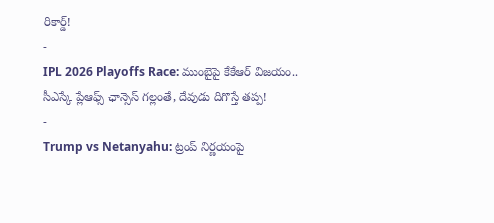రికార్డ్!
-
IPL 2026 Playoffs Race: ముంబైపై కేకేఆర్ విజయం.. సీఎస్కే ప్లేఆఫ్స్ ఛాన్సెస్ గల్లంతే, దేవుడు దిగొస్తే తప్ప!
-
Trump vs Netanyahu: ట్రంప్ నిర్ణయంపై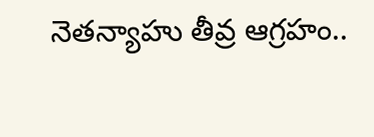నెతన్యాహు తీవ్ర ఆగ్రహం..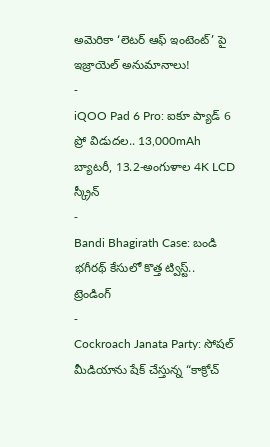అమెరికా ‘లెటర్ ఆఫ్ ఇంటెంట్’ పై ఇజ్రాయెల్ అనుమానాలు!
-
iQOO Pad 6 Pro: ఐకూ ప్యాడ్ 6 ప్రో విడుదల.. 13,000mAh బ్యాటరీ, 13.2-అంగుళాల 4K LCD స్క్రీన్
-
Bandi Bhagirath Case: బండి భగీరథ్ కేసులో కొత్త ట్విస్ట్..
ట్రెండింగ్
-
Cockroach Janata Party: సోషల్ మీడియాను షేక్ చేస్తున్న “కాక్రోచ్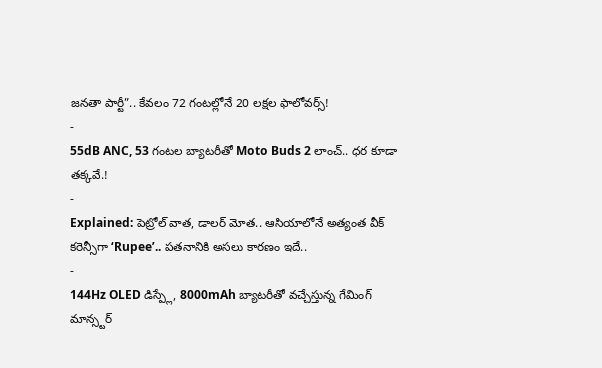జనతా పార్టీ”.. కేవలం 72 గంటల్లోనే 20 లక్షల ఫాలోవర్స్!
-
55dB ANC, 53 గంటల బ్యాటరీతో Moto Buds 2 లాంచ్.. ధర కూడా తక్కవే.!
-
Explained: పెట్రోల్ వాత, డాలర్ మోత.. ఆసియాలోనే అత్యంత వీక్ కరెన్సీగా ‘Rupee’.. పతనానికి అసలు కారణం ఇదే..
-
144Hz OLED డిస్ప్లే, 8000mAh బ్యాటరీతో వచ్చేస్తున్న గేమింగ్ మాన్స్టర్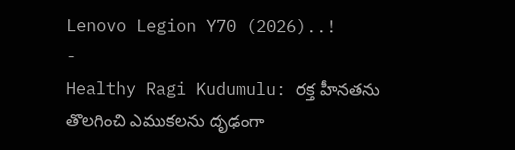Lenovo Legion Y70 (2026)..!
-
Healthy Ragi Kudumulu: రక్త హీనతను తొలగించి ఎముకలను దృఢంగా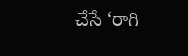చేసే ‘రాగి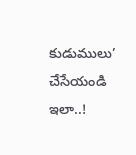కుడుములు’ చేసేయండి ఇలా..!